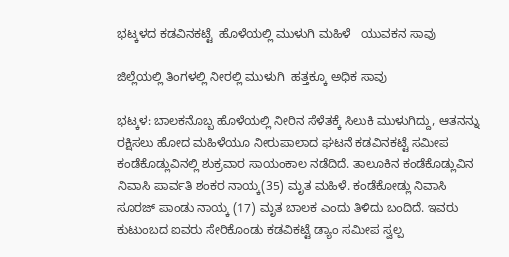ಭಟ್ಕಳದ‌ ಕಡವಿನಕಟ್ಟೆ  ಹೊಳೆಯಲ್ಲಿ ಮುಳುಗಿ ಮಹಿಳೆ   ಯುವಕ‌ನ ಸಾವು

ಜಿಲ್ಲೆಯಲ್ಲಿ ತಿಂಗಳಲ್ಲಿ ನೀರಲ್ಲಿ ಮುಳುಗಿ  ಹತ್ತಕ್ಕೂ ಅಧಿಕ ಸಾವು

ಭಟ್ಕಳ: ಬಾಲಕನೊಬ್ಬ ಹೊಳೆಯಲ್ಲಿ ನೀರಿನ ಸೆಳೆತಕ್ಕೆ ಸಿಲುಕಿ ಮುಳುಗಿದ್ದು, ಆತನನ್ನು ರಕ್ಷಿಸಲು ಹೋದ ಮಹಿಳೆಯೂ ನೀರುಪಾಲಾದ ಘಟನೆ ಕಡವಿನಕಟ್ಟೆ ಸಮೀಪ ಕಂಡೆಕೊಡ್ಲುವಿನಲ್ಲಿ ಶುಕ್ರವಾರ ಸಾಯಂಕಾಲ ನಡೆದಿದೆ. ತಾಲೂಕಿನ ಕಂಡೆಕೊಡ್ಲುವಿನ ನಿವಾಸಿ ಪಾರ್ವತಿ ಶಂಕರ ನಾಯ್ಕ(35) ಮೃತ ಮಹಿಳೆ. ಕಂಡೆಕೋಡ್ಲು ನಿವಾಸಿ ಸೂರಜ್ ಪಾಂಡು ನಾಯ್ಕ (17) ಮೃತ ಬಾಲಕ ಎಂದು ತಿಳಿದು ಬಂದಿದೆ. ಇವರು ಕುಟುಂಬದ ಐವರು ಸೇರಿಕೊಂಡು ಕಡವಿಕಟ್ಟೆ ಡ್ಯಾಂ ಸಮೀಪ ಸ್ವಲ್ಪ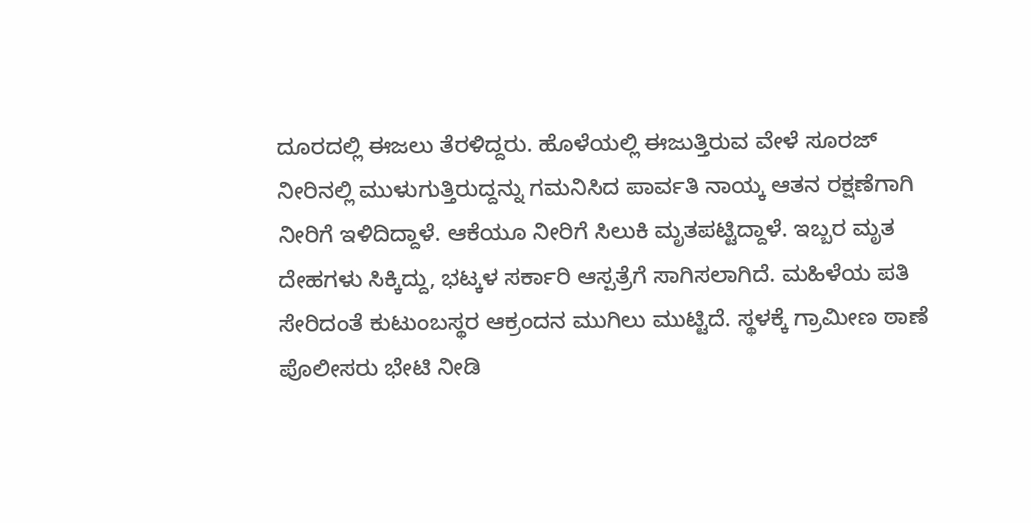ದೂರದಲ್ಲಿ ಈಜಲು ತೆರಳಿದ್ದರು. ಹೊಳೆಯಲ್ಲಿ ಈಜುತ್ತಿರುವ ವೇಳೆ ಸೂರಜ್‌ ನೀರಿನಲ್ಲಿ ಮುಳುಗುತ್ತಿರುದ್ದನ್ನು ಗಮನಿಸಿದ ಪಾರ್ವತಿ ನಾಯ್ಕ ಆತನ ರಕ್ಷಣೆಗಾಗಿ ನೀರಿಗೆ ಇಳಿದಿದ್ದಾಳೆ. ಆಕೆಯೂ ನೀರಿಗೆ ಸಿಲುಕಿ ಮೃತಪಟ್ಟಿದ್ದಾಳೆ. ಇಬ್ಬರ ಮೃತ ದೇಹಗಳು ಸಿಕ್ಕಿದ್ದು, ಭಟ್ಕಳ ಸರ್ಕಾರಿ ಆಸ್ಪತ್ರೆಗೆ ಸಾಗಿಸಲಾಗಿದೆ. ಮಹಿಳೆಯ ಪತಿ ಸೇರಿದಂತೆ ಕುಟುಂಬಸ್ಥರ ಆಕ್ರಂದನ ಮುಗಿಲು ಮುಟ್ಟಿದೆ. ಸ್ಥಳಕ್ಕೆ ಗ್ರಾಮೀಣ ಠಾಣೆ ಪೊಲೀಸರು ಭೇಟಿ ನೀಡಿ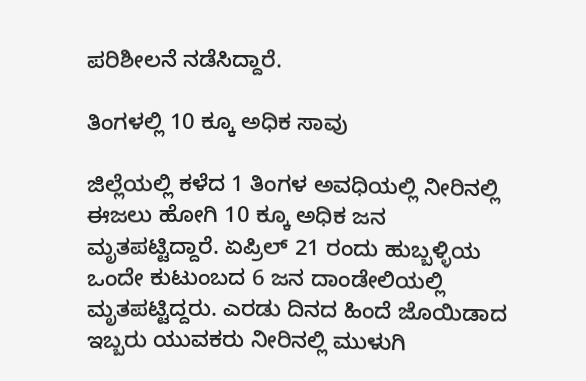ಪರಿಶೀಲನೆ ನಡೆಸಿದ್ದಾರೆ.

ತಿಂಗಳಲ್ಲಿ 10 ಕ್ಕೂ ಅಧಿಕ ಸಾವು

ಜಿಲ್ಲೆಯಲ್ಲಿ ಕಳೆದ 1 ತಿಂಗಳ ಅವಧಿಯಲ್ಲಿ ನೀರಿನಲ್ಲಿ ಈಜಲು ಹೋಗಿ 10 ಕ್ಕೂ ಅಧಿಕ ಜನ ಮೃತಪಟ್ಟಿದ್ದಾರೆ. ಏಪ್ರಿಲ್ 21 ರಂದು ಹುಬ್ಬಳ್ಳಿಯ ಒಂದೇ ಕುಟುಂಬದ 6 ಜನ ದಾಂಡೇಲಿಯಲ್ಲಿ ಮೃತಪಟ್ಟಿದ್ದರು. ಎರಡು ದಿನದ ಹಿಂದೆ ಜೊಯಿಡಾದ ಇಬ್ಬರು ಯುವಕರು ನೀರಿನಲ್ಲಿ ಮುಳುಗಿ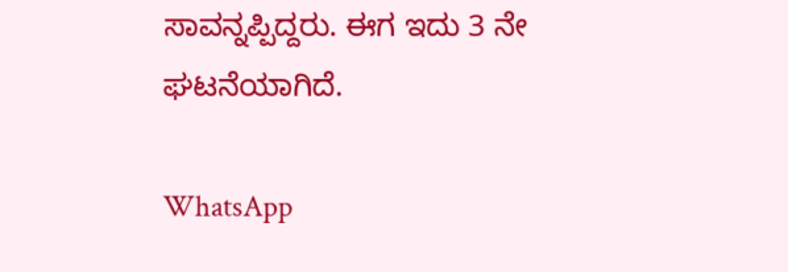ಸಾವನ್ನಪ್ಪಿದ್ದರು. ಈಗ ಇದು 3 ನೇ ಘಟನೆಯಾಗಿದೆ.

WhatsApp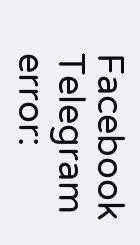Facebook
Telegram
error: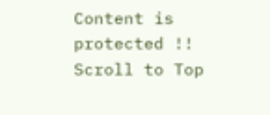Content is protected !!
Scroll to Top